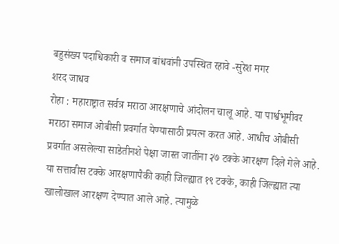बहुसंख्य पदाधिकारी व समाज बांधवांनी उपस्थित रहावे -सुरेश मगर
शरद जाधव
रोहा : महाराष्ट्रात सर्वत्र मराठा आरक्षणाचे आंदोलन चालू आहे. या पार्श्वभूमीवर मराठा समाज ओबीसी प्रवर्गात येण्यासाठी प्रयत्न करत आहे. आधीच ओबीसी प्रवर्गात असलेल्या साडेतीनशे पेक्षा जास्त जातींना २७ टक्के आरक्षण दिले गेले आहे. या सत्तावीस टक्के आरक्षणापैकी काही जिल्ह्यात १९ टक्के, काही जिल्ह्यात त्या खालोखाल आरक्षण देण्यात आले आहे. त्यामुळे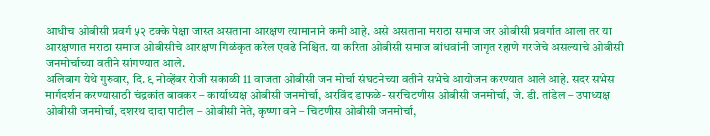आधीच ओबीसी प्रवर्ग ५२ टक्के पेक्षा जास्त असताना आरक्षण त्यामानाने कमी आहे. असे असताना मराठा समाज जर ओबीसी प्रवर्गात आला तर या आरक्षणात मराठा समाज ओबीसीचे आरक्षण गिळंकृत करेल एवढे निश्चित. या करिता ओबीसी समाज बांधवांनी जागृत रहाणे गरजेचे असल्याचे ओबीसी जनमोर्चाच्या वतीने सांगण्यात आले.
अलिबाग येथे गुरुवार, दि. ९ नोव्हेंबर रोजी सकाळी 11 वाजता ओबीसी जन मोर्चा संघटनेच्या वतीने सभेचे आयोजन करण्यात आले आहे. सदर सभेस मार्गदर्शन करण्यासाठी चंद्रकांत बावकर – कार्याध्यक्ष ओबीसी जनमोर्चा, अरविंद डाफळे- सरचिटणीस ओबीसी जनमोर्चा, जे. डी. तांडेल – उपाध्यक्ष ओबीसी जनमोर्चा, दशरथ दादा पाटील – ओबीसी नेते, कृष्णा वने – चिटणीस ओबीसी जनमोर्चा,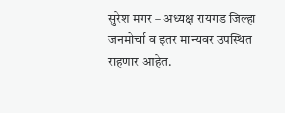सुरेश मगर – अध्यक्ष रायगड जिल्हा जनमोर्चा व इतर मान्यवर उपस्थित राहणार आहेत.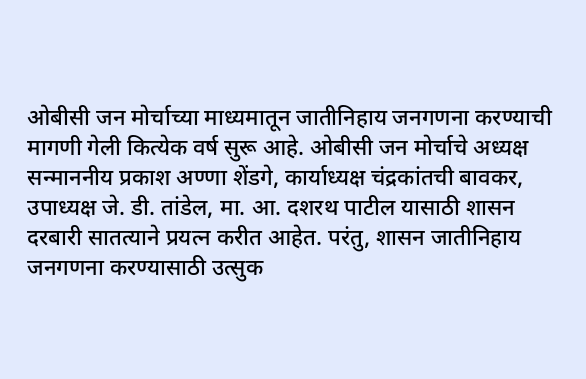ओबीसी जन मोर्चाच्या माध्यमातून जातीनिहाय जनगणना करण्याची मागणी गेली कित्येक वर्ष सुरू आहे. ओबीसी जन मोर्चाचे अध्यक्ष सन्माननीय प्रकाश अण्णा शेंडगे, कार्याध्यक्ष चंद्रकांतची बावकर, उपाध्यक्ष जे. डी. तांडेल, मा. आ. दशरथ पाटील यासाठी शासन दरबारी सातत्याने प्रयत्न करीत आहेत. परंतु, शासन जातीनिहाय जनगणना करण्यासाठी उत्सुक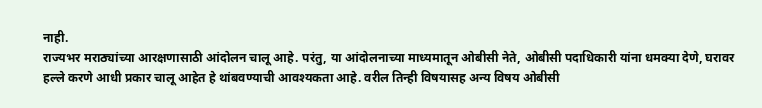नाही.
राज्यभर मराठ्यांच्या आरक्षणासाठी आंदोलन चालू आहे. परंतु, या आंदोलनाच्या माध्यमातून ओबीसी नेते, ओबीसी पदाधिकारी यांना धमक्या देणे, घरावर हल्ले करणे आधी प्रकार चालू आहेत हे थांबवण्याची आवश्यकता आहे. वरील तिन्ही विषयासह अन्य विषय ओबीसी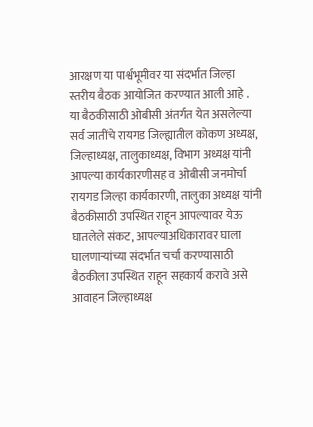आरक्षण या पार्श्वभूमीवर या संदर्भात जिल्हा स्तरीय बैठक आयोजित करण्यात आली आहे .
या बैठकीसाठी ओबीसी अंतर्गत येत असलेल्या सर्व जातींचे रायगड जिल्ह्यातील कोकण अध्यक्ष, जिल्हाध्यक्ष, तालुकाध्यक्ष, विभाग अध्यक्ष यांनी आपल्या कार्यकारणीसह व ओबीसी जनमोर्चा रायगड जिल्हा कार्यकारणी, तालुका अध्यक्ष यांनी बैठकीसाठी उपस्थित राहून आपल्यावर येऊ घातलेले संकट, आपल्याअधिकारावर घाला घालणाऱ्यांच्या संदर्भात चर्चा करण्यासाठी बैठकीला उपस्थित राहून सहकार्य करावे असे आवाहन जिल्हाध्यक्ष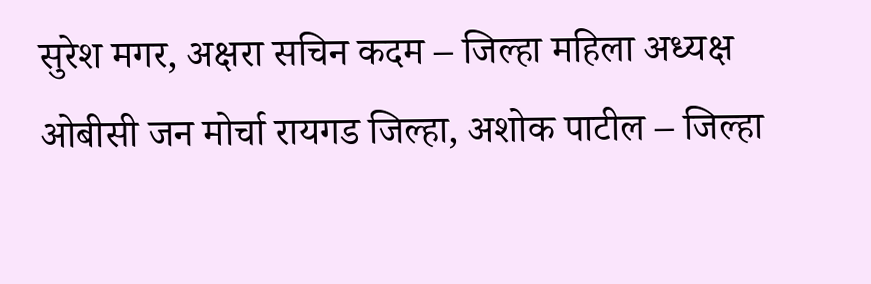सुरेश मगर, अक्षरा सचिन कदम – जिल्हा महिला अध्यक्ष ओबीसी जन मोर्चा रायगड जिल्हा, अशोक पाटील – जिल्हा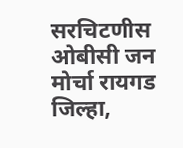सरचिटणीस ओबीसी जन मोर्चा रायगड जिल्हा,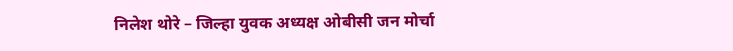निलेश थोरे – जिल्हा युवक अध्यक्ष ओबीसी जन मोर्चा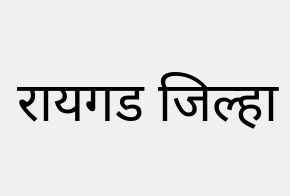रायगड जिल्हा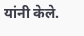यांनी केले.